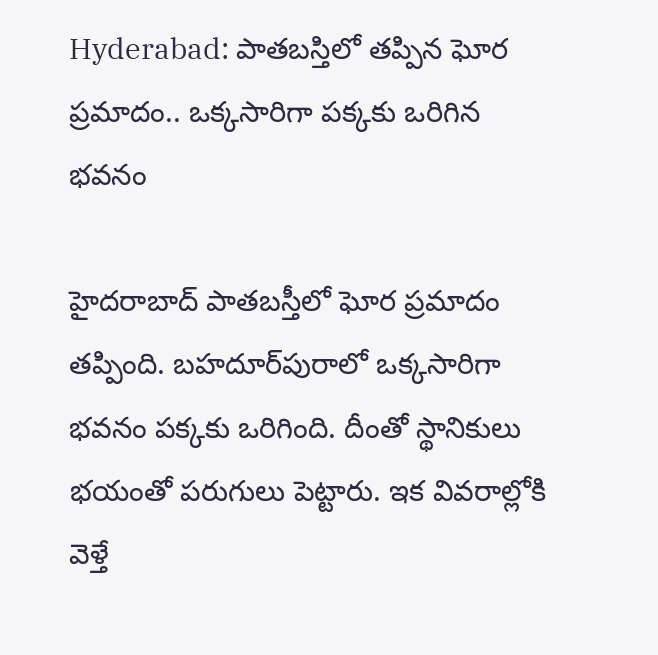Hyderabad: పాతబస్తిలో తప్పిన ఘోర ప్రమాదం.. ఒక్కసారిగా పక్కకు ఒరిగిన భవనం

హైదరాబాద్ పాతబస్తీలో ఘోర ప్రమాదం తప్పింది. బహదూర్‌పురాలో ఒక్కసారిగా భవనం పక్కకు ఒరిగింది. దీంతో స్థానికులు భయంతో పరుగులు పెట్టారు. ఇక వివరాల్లోకి వెళ్తే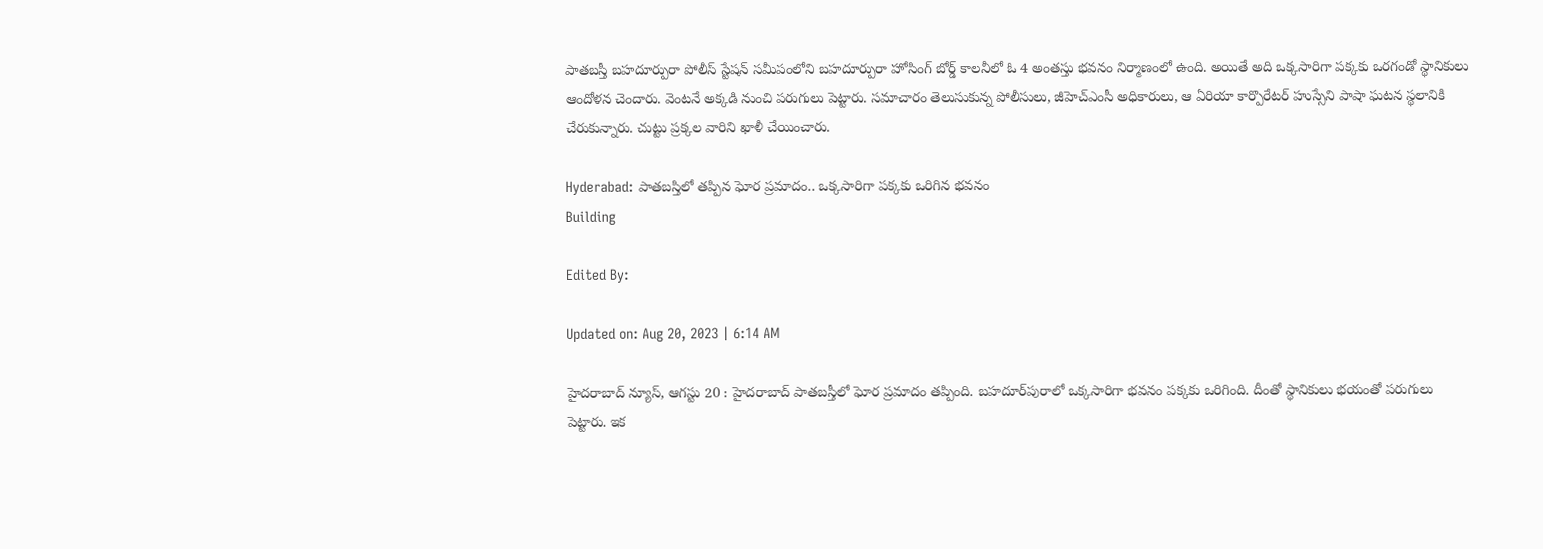పాతబస్తీ బహదూర్పురా పోలీస్ స్టేషన్ సమీపంలోని బహదూర్పురా హోసింగ్ బోర్డ్ కాలనీలో ఓ 4 అంతస్తు భవనం నిర్మాణంలో ఉంది. అయితే అది ఒక్కసారిగా పక్కకు ఒరగండో స్థానికులు ఆందోళన చెందారు. వెంటనే అక్కడి నుంచి పరుగులు పెట్టారు. సమాచారం తెలుసుకున్న పోలీసులు, జీహెచ్‌ఎంసీ అధికారులు, ఆ ఏరియా కార్పొరేటర్ హుస్సేని పాషా ఘటన స్థలానికి చేరుకున్నారు. చుట్టు ప్రక్కల వారిని ఖాళీ చేయించారు.

Hyderabad: పాతబస్తిలో తప్పిన ఘోర ప్రమాదం.. ఒక్కసారిగా పక్కకు ఒరిగిన భవనం
Building

Edited By:

Updated on: Aug 20, 2023 | 6:14 AM

హైదరాబాద్ న్యూస్, ఆగస్టు 20 : హైదరాబాద్ పాతబస్తీలో ఘోర ప్రమాదం తప్పింది. బహదూర్‌పురాలో ఒక్కసారిగా భవనం పక్కకు ఒరిగింది. దీంతో స్థానికులు భయంతో పరుగులు పెట్టారు. ఇక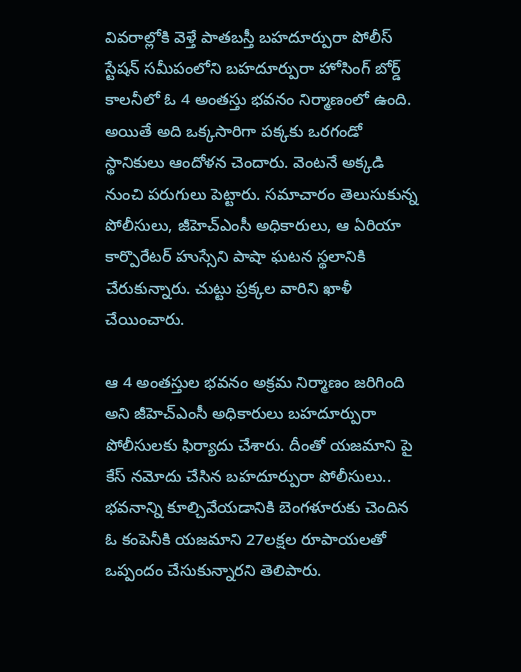వివరాల్లోకి వెళ్తే పాతబస్తీ బహదూర్పురా పోలీస్ స్టేషన్ సమీపంలోని బహదూర్పురా హోసింగ్ బోర్డ్ కాలనీలో ఓ 4 అంతస్తు భవనం నిర్మాణంలో ఉంది. అయితే అది ఒక్కసారిగా పక్కకు ఒరగండో స్థానికులు ఆందోళన చెందారు. వెంటనే అక్కడి నుంచి పరుగులు పెట్టారు. సమాచారం తెలుసుకున్న పోలీసులు, జీహెచ్‌ఎంసీ అధికారులు, ఆ ఏరియా కార్పొరేటర్ హుస్సేని పాషా ఘటన స్థలానికి చేరుకున్నారు. చుట్టు ప్రక్కల వారిని ఖాళీ చేయించారు.

ఆ 4 అంతస్తుల భవనం అక్రమ నిర్మాణం జరిగింది అని జీహెచ్‌ఎంసీ అధికారులు బహదూర్పురా పోలీసులకు ఫిర్యాదు చేశారు. దీంతో యజమాని పై కేస్ నమోదు చేసిన బహదూర్పురా పోలీసులు.. భవనాన్ని కూల్చివేయడానికి బెంగళూరుకు చెందిన ఓ కంపెనీకి యజమాని 27లక్షల రూపాయలతో ఒప్పందం చేసుకున్నారని తెలిపారు.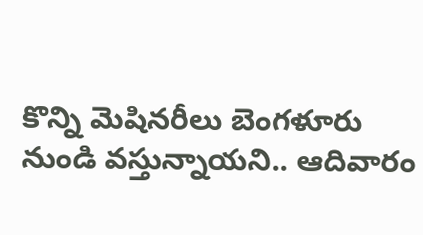కొన్ని మెషినరీలు బెంగళూరు నుండి వస్తున్నాయని.. ఆదివారం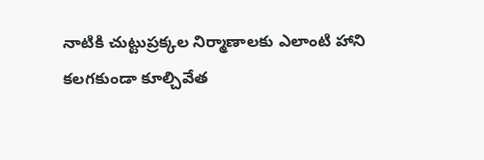నాటికి చుట్టుప్రక్కల నిర్మాణాలకు ఎలాంటి హాని కలగకుండా కూల్చివేత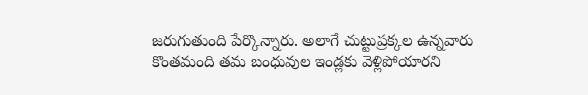జరుగుతుంది పేర్కొన్నారు. అలాగే చుట్టుప్రక్కల ఉన్నవారు కొంతమంది తమ బంధువుల ఇండ్లకు వెళ్లిపోయారని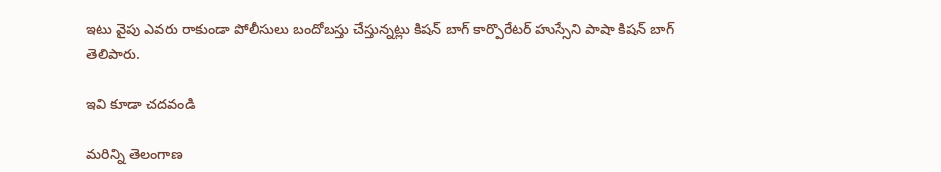ఇటు వైపు ఎవరు రాకుండా పోలీసులు బందోబస్తు చేస్తున్నట్లు కిషన్ బాగ్ కార్పొరేటర్ హుస్సేని పాషా కిషన్ బాగ్ తెలిపారు.

ఇవి కూడా చదవండి

మరిన్ని తెలంగాణ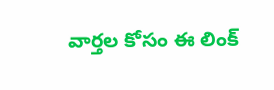వార్తల కోసం ఈ లింక్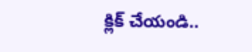క్లిక్ చేయండి..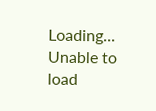Loading...
Unable to load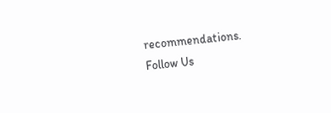recommendations.
Follow Us